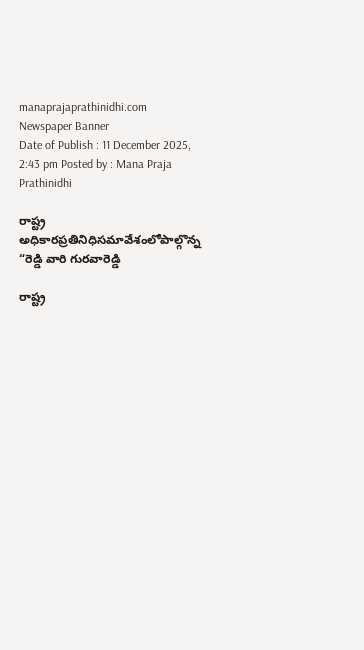manaprajaprathinidhi.com
Newspaper Banner
Date of Publish : 11 December 2025, 2:43 pm Posted by : Mana Praja Prathinidhi

రాష్ట్ర అధికారప్రతినిధిసమావేశంలోపాల్గొన్న      “రెడ్డి వారి గురవారెడ్డి

రాష్ట్ర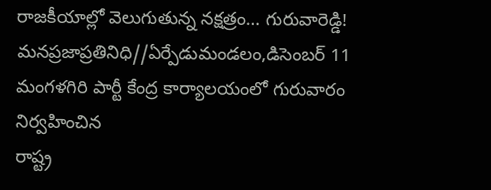రాజకీయాల్లో వెలుగుతున్న నక్షత్రం… గురువారెడ్డి!
మనప్రజాప్రతినిధి//ఏర్పేడుమండలం,డిసెంబర్ 11
మంగళగిరి పార్టీ కేంద్ర కార్యాలయంలో గురువారం నిర్వహించిన
రాష్ట్ర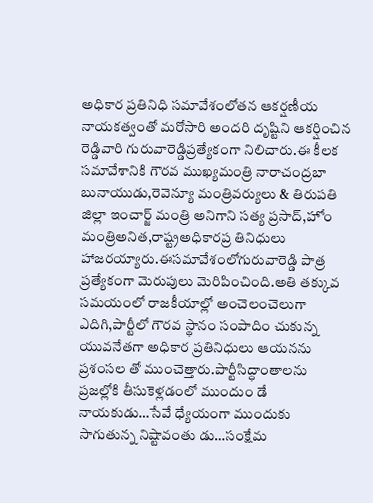అధికార ప్రతినిధి సమావేశంలోతన ఆకర్షణీయ నాయకత్వంతో మరోసారి అందరి దృష్టిని ఆకర్షించిన రెడ్డివారి గురువారెడ్డిప్రత్యేకంగా నిలిచారు.ఈ కీలక సమావేశానికి గౌరవ ముఖ్యమంత్రి నారాచంద్రబా బునాయుడు,రెవెన్యూ మంత్రివర్యులు & తిరుపతి జిల్లా ఇంచార్జ్ మంత్రి అనిగాని సత్య ప్రసాద్,హోం మంత్రిఅనిత,రాష్ట్రఅధికారప్ర తినిధులు హాజరయ్యారు.ఈసమావేశంలోగురువారెడ్డి పాత్ర ప్రత్యేకంగా మెరుపులు మెరిపించింది.అతి తక్కువ సమయంలో రాజకీయాల్లో అంచెలంచెలుగా ఎదిగి,పార్టీలో గౌరవ స్థానం సంపాదిం చుకున్న యువనేతగా అధికార ప్రతినిధులు ఆయనను ప్రశంసల తో ముంచెత్తారు.పార్టీసిద్ధాంతాలను ప్రజల్లోకి తీసుకెళ్లడంలో ముందుం డే నాయకుడు…సేవే ధ్యేయంగా ముందుకు సాగుతున్న నిష్టావంతు డు…సంక్షేమ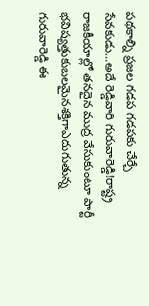పథకాల్ని ప్రజల గడప గడపకు చేర్చే సేవకుడు…అదే రెడ్డివారి గురువారెడ్డి!రాష్ట్ర రాజకీయాల్లో తనదైన ముద్ర వేసుకుంటూ పార్టీ భవిష్యత్తుకుబలమైనశక్తిగాఎదుగుతున్న గురువారెడ్డి ఈ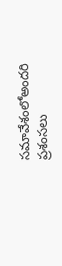సమావేశంలోఅందరి ప్రశంసలు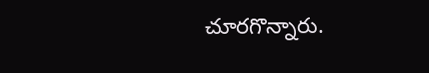చూరగొన్నారు.